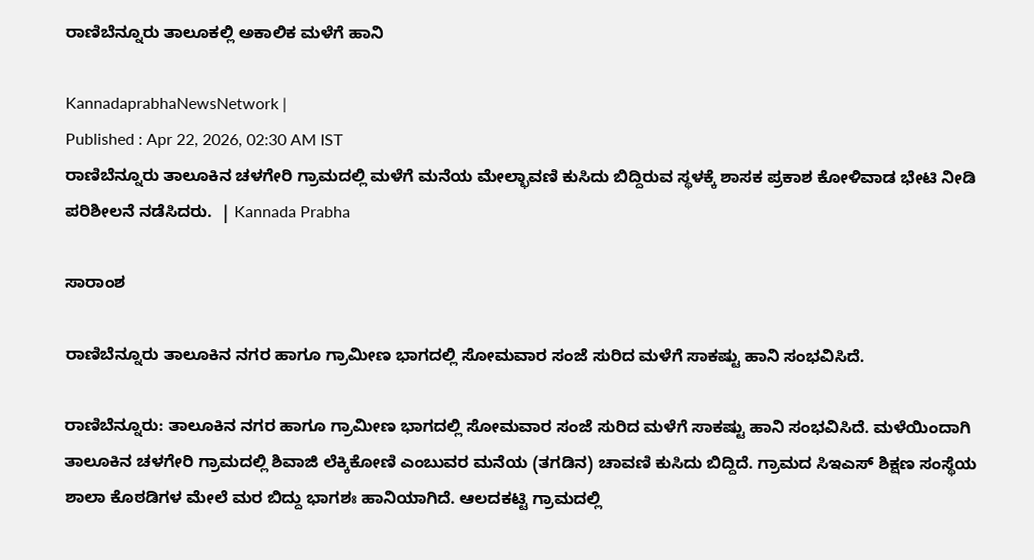ರಾಣಿಬೆನ್ನೂರು ತಾಲೂಕಲ್ಲಿ ಅಕಾಲಿಕ ಮಳೆಗೆ ಹಾನಿ

KannadaprabhaNewsNetwork |
Published : Apr 22, 2026, 02:30 AM IST
ರಾಣಿಬೆನ್ನೂರು ತಾಲೂಕಿನ ಚಳಗೇರಿ ಗ್ರಾಮದಲ್ಲಿ ಮಳೆಗೆ ಮನೆಯ ಮೇಲ್ಛಾವಣಿ ಕುಸಿದು ಬಿದ್ದಿರುವ ಸ್ಥಳಕ್ಕೆ ಶಾಸಕ ಪ್ರಕಾಶ ಕೋಳಿವಾಡ ಭೇಟಿ ನೀಡಿ ಪರಿಶೀಲನೆ ನಡೆಸಿದರು.  | Kannada Prabha

ಸಾರಾಂಶ

ರಾಣಿಬೆನ್ನೂರು ತಾಲೂಕಿನ ನಗರ ಹಾಗೂ ಗ್ರಾಮೀಣ ಭಾಗದಲ್ಲಿ ಸೋಮವಾರ ಸಂಜೆ ಸುರಿದ ಮಳೆಗೆ ಸಾಕಷ್ಟು ಹಾನಿ ಸಂಭವಿಸಿದೆ.

ರಾಣಿಬೆನ್ನೂರು: ತಾಲೂಕಿನ ನಗರ ಹಾಗೂ ಗ್ರಾಮೀಣ ಭಾಗದಲ್ಲಿ ಸೋಮವಾರ ಸಂಜೆ ಸುರಿದ ಮಳೆಗೆ ಸಾಕಷ್ಟು ಹಾನಿ ಸಂಭವಿಸಿದೆ. ಮಳೆಯಿಂದಾಗಿ ತಾಲೂಕಿನ ಚಳಗೇರಿ ಗ್ರಾಮದಲ್ಲಿ ಶಿವಾಜಿ ಲೆಕ್ಕಿಕೋಣಿ ಎಂಬುವರ ಮನೆಯ (ತಗಡಿನ) ಚಾವಣಿ ಕುಸಿದು ಬಿದ್ದಿದೆ. ಗ್ರಾಮದ ಸಿಇಎಸ್ ಶಿಕ್ಷಣ ಸಂಸ್ಥೆಯ ಶಾಲಾ ಕೊಠಡಿಗಳ ಮೇಲೆ ಮರ ಬಿದ್ದು ಭಾಗಶಃ ಹಾನಿಯಾಗಿದೆ. ಆಲದಕಟ್ಟಿ ಗ್ರಾಮದಲ್ಲಿ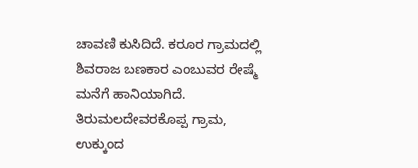ಚಾವಣಿ ಕುಸಿದಿದೆ. ಕರೂರ ಗ್ರಾಮದಲ್ಲಿ ಶಿವರಾಜ ಬಣಕಾರ ಎಂಬುವರ ರೇಷ್ಮೆ ಮನೆಗೆ ಹಾನಿಯಾಗಿದೆ. ತಿರುಮಲದೇವರಕೊಪ್ಪ ಗ್ರಾಮ, ಉಕ್ಕುಂದ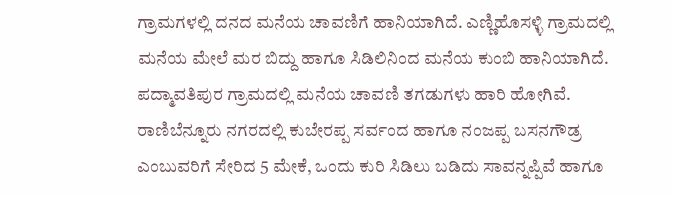ಗ್ರಾಮಗಳಲ್ಲಿ ದನದ ಮನೆಯ ಚಾವಣಿಗೆ ಹಾನಿಯಾಗಿದೆ. ಎಣ್ಣಿಹೊಸಳ್ಳಿ ಗ್ರಾಮದಲ್ಲಿ ಮನೆಯ ಮೇಲೆ ಮರ ಬಿದ್ದು ಹಾಗೂ ಸಿಡಿಲಿನಿಂದ ಮನೆಯ ಕುಂಬಿ ಹಾನಿಯಾಗಿದೆ. ಪದ್ಮಾವತಿಪುರ ಗ್ರಾಮದಲ್ಲಿ ಮನೆಯ ಚಾವಣಿ ತಗಡುಗಳು ಹಾರಿ ಹೋಗಿವೆ. ರಾಣಿಬೆನ್ನೂರು ನಗರದಲ್ಲಿ ಕುಬೇರಪ್ಪ ಸರ್ವಂದ ಹಾಗೂ ನಂಜಪ್ಪ ಬಸನಗೌಡ್ರ ಎಂಬುವರಿಗೆ ಸೇರಿದ 5 ಮೇಕೆ, ಒಂದು ಕುರಿ ಸಿಡಿಲು ಬಡಿದು ಸಾವನ್ನಪ್ಪಿವೆ ಹಾಗೂ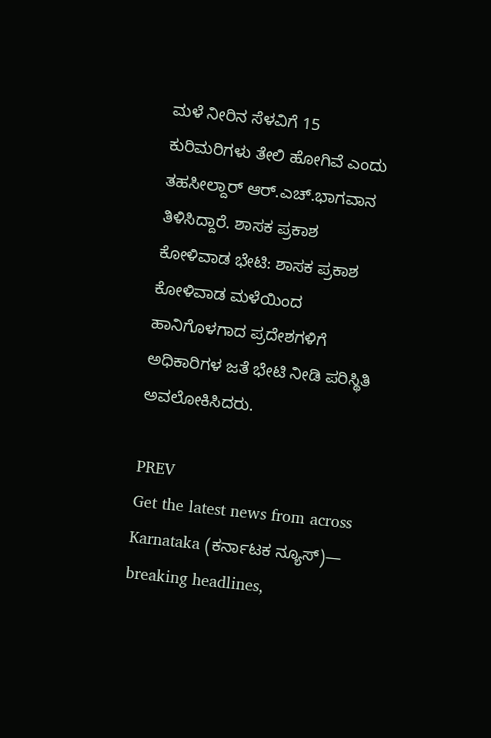ಮಳೆ ನೀರಿನ ಸೆಳವಿಗೆ 15 ಕುರಿಮರಿಗಳು ತೇಲಿ ಹೋಗಿವೆ ಎಂದು ತಹಸೀಲ್ದಾರ್ ಆರ್.ಎಚ್.ಭಾಗವಾನ ತಿಳಿಸಿದ್ದಾರೆ. ಶಾಸಕ ಪ್ರಕಾಶ ಕೋಳಿವಾಡ ಭೇಟಿ: ಶಾಸಕ ಪ್ರಕಾಶ ಕೋಳಿವಾಡ ಮಳೆಯಿಂದ ಹಾನಿಗೊಳಗಾದ ಪ್ರದೇಶಗಳಿಗೆ ಅಧಿಕಾರಿಗಳ ಜತೆ ಭೇಟಿ ನೀಡಿ ಪರಿಸ್ಥಿತಿ ಅವಲೋಕಿಸಿದರು.

PREV
Get the latest news from across Karnataka (ಕರ್ನಾಟಕ ನ್ಯೂಸ್)— breaking headlines,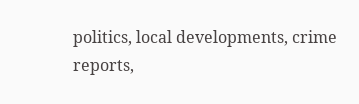politics, local developments, crime reports,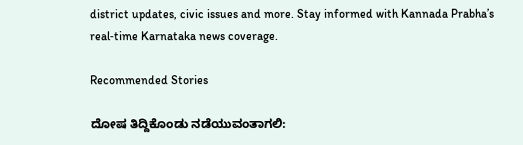district updates, civic issues and more. Stay informed with Kannada Prabha’s real‑time Karnataka news coverage.

Recommended Stories

ದೋಷ ತಿದ್ದಿಕೊಂಡು ನಡೆಯುವಂತಾಗಲಿ: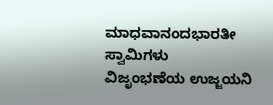ಮಾಧವಾನಂದಭಾರತೀ ಸ್ವಾಮಿಗಳು
ವಿಜೃಂಭಣೆಯ ಉಜ್ಜಯನಿ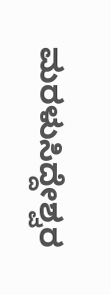ಮರಳುಸಿದ್ದೇಶ್ವರ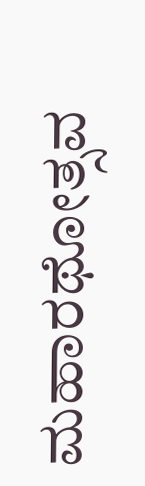ಮಹಾರಥೋತ್ಸವ